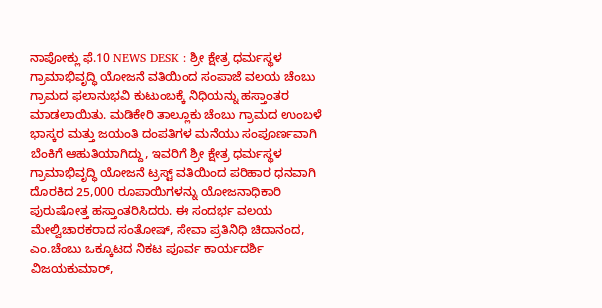ನಾಪೋಕ್ಲು ಫೆ.10 NEWS DESK : ಶ್ರೀ ಕ್ಷೇತ್ರ ಧರ್ಮಸ್ಥಳ ಗ್ರಾಮಾಭಿವೃದ್ಧಿ ಯೋಜನೆ ವತಿಯಿಂದ ಸಂಪಾಜೆ ವಲಯ ಚೆಂಬು ಗ್ರಾಮದ ಫಲಾನುಭವಿ ಕುಟುಂಬಕ್ಕೆ ನಿಧಿಯನ್ನು ಹಸ್ತಾಂತರ ಮಾಡಲಾಯಿತು. ಮಡಿಕೇರಿ ತಾಲ್ಲೂಕು ಚೆಂಬು ಗ್ರಾಮದ ಉಂಬಳೆ ಭಾಸ್ಕರ ಮತ್ತು ಜಯಂತಿ ದಂಪತಿಗಳ ಮನೆಯು ಸಂಪೂರ್ಣವಾಗಿ ಬೆಂಕಿಗೆ ಆಹುತಿಯಾಗಿದ್ದು, ಇವರಿಗೆ ಶ್ರೀ ಕ್ಷೇತ್ರ ಧರ್ಮಸ್ಥಳ ಗ್ರಾಮಾಭಿವೃದ್ಧಿ ಯೋಜನೆ ಟ್ರಸ್ಟ್ ವತಿಯಿಂದ ಪರಿಹಾರ ಧನವಾಗಿ ದೊರಕಿದ 25,000 ರೂಪಾಯಿಗಳನ್ನು ಯೋಜನಾಧಿಕಾರಿ ಪುರುಷೋತ್ತ ಹಸ್ತಾಂತರಿಸಿದರು. ಈ ಸಂದರ್ಭ ವಲಯ ಮೇಲ್ವಿಚಾರಕರಾದ ಸಂತೋಷ್, ಸೇವಾ ಪ್ರತಿನಿಧಿ ಚಿದಾನಂದ, ಎಂ.ಚೆಂಬು ಒಕ್ಕೂಟದ ನಿಕಟ ಪೂರ್ವ ಕಾರ್ಯದರ್ಶಿ ವಿಜಯಕುಮಾರ್,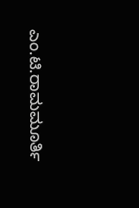ಎಂ.ಟಿ.ರಾಮಮೂರ್ತಿ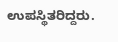ಉಪಸ್ಥಿತರಿದ್ದರು.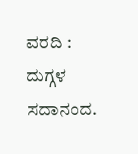ವರದಿ : ದುಗ್ಗಳ ಸದಾನಂದ.